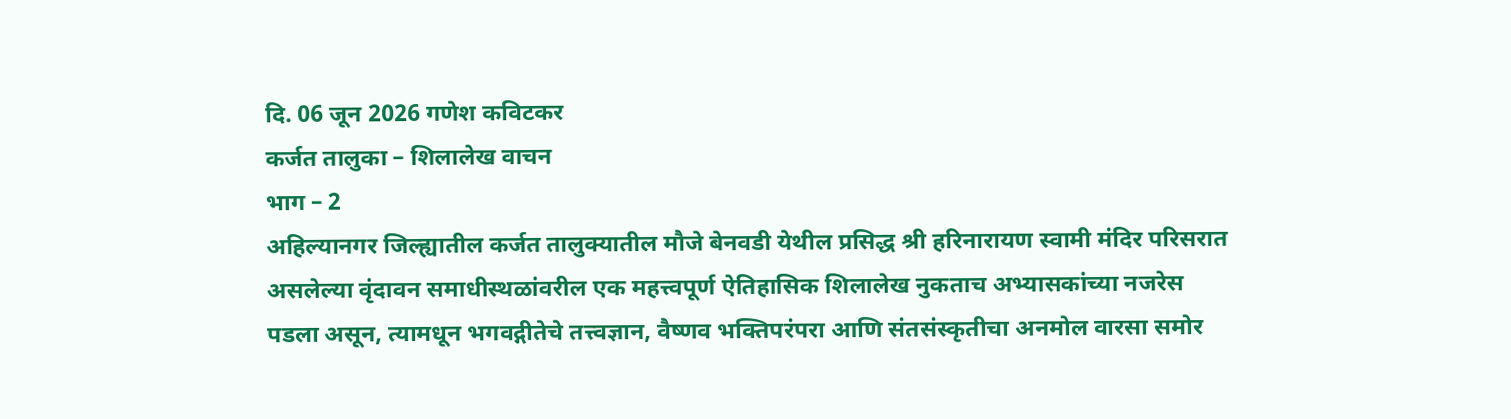दि. 06 जून 2026 गणेश कविटकर
कर्जत तालुका – शिलालेख वाचन
भाग – 2
अहिल्यानगर जिल्ह्यातील कर्जत तालुक्यातील मौजे बेनवडी येथील प्रसिद्ध श्री हरिनारायण स्वामी मंदिर परिसरात असलेल्या वृंदावन समाधीस्थळांवरील एक महत्त्वपूर्ण ऐतिहासिक शिलालेख नुकताच अभ्यासकांच्या नजरेस पडला असून, त्यामधून भगवद्गीतेचे तत्त्वज्ञान, वैष्णव भक्तिपरंपरा आणि संतसंस्कृतीचा अनमोल वारसा समोर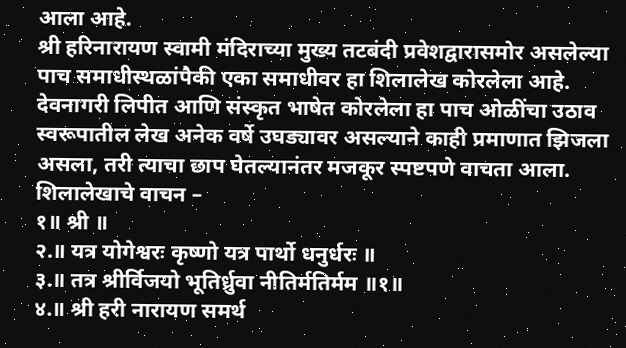आला आहे.
श्री हरिनारायण स्वामी मंदिराच्या मुख्य तटबंदी प्रवेशद्वारासमोर असलेल्या पाच समाधीस्थळांपैकी एका समाधीवर हा शिलालेख कोरलेला आहे. देवनागरी लिपीत आणि संस्कृत भाषेत कोरलेला हा पाच ओळींचा उठाव स्वरूपातील लेख अनेक वर्षे उघड्यावर असल्याने काही प्रमाणात झिजला असला, तरी त्याचा छाप घेतल्यानंतर मजकूर स्पष्टपणे वाचता आला.
शिलालेखाचे वाचन –
१॥ श्री ॥
२.॥ यत्र योगेश्वरः कृष्णो यत्र पार्थो धनुर्धरः ॥
३.॥ तत्र श्रीर्विजयो भूतिर्ध्रुवा नीतिर्मतिर्मम ॥१॥
४.॥ श्री हरी नारायण समर्थ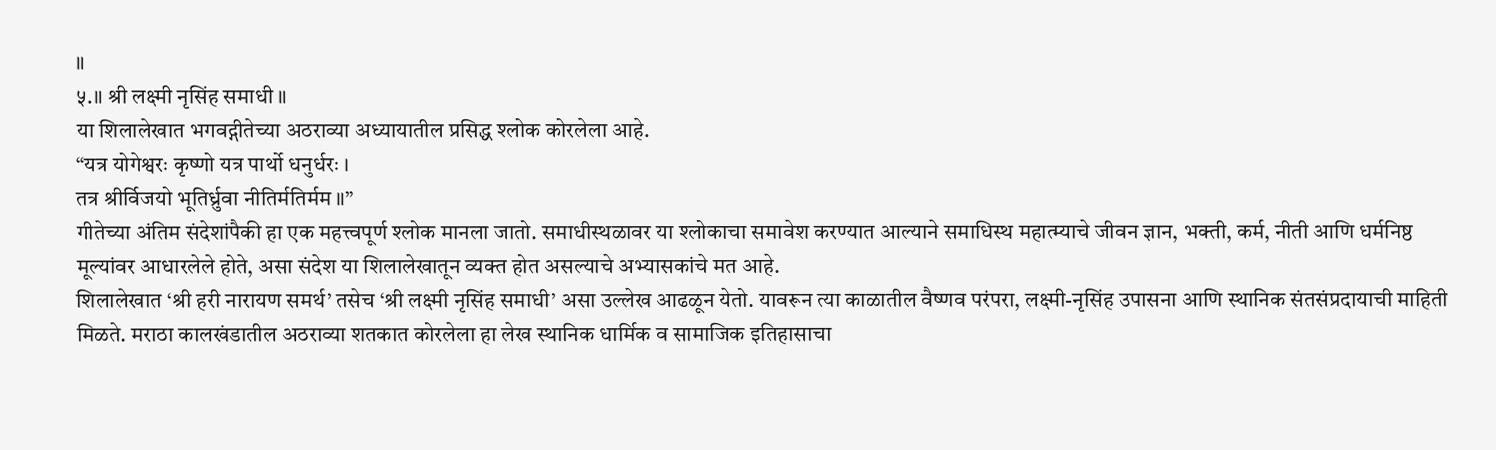॥
५.॥ श्री लक्ष्मी नृसिंह समाधी ॥
या शिलालेखात भगवद्गीतेच्या अठराव्या अध्यायातील प्रसिद्ध श्लोक कोरलेला आहे.
“यत्र योगेश्वरः कृष्णो यत्र पार्थो धनुर्धरः ।
तत्र श्रीर्विजयो भूतिर्ध्रुवा नीतिर्मतिर्मम ॥”
गीतेच्या अंतिम संदेशांपैकी हा एक महत्त्वपूर्ण श्लोक मानला जातो. समाधीस्थळावर या श्लोकाचा समावेश करण्यात आल्याने समाधिस्थ महात्म्याचे जीवन ज्ञान, भक्ती, कर्म, नीती आणि धर्मनिष्ठ मूल्यांवर आधारलेले होते, असा संदेश या शिलालेखातून व्यक्त होत असल्याचे अभ्यासकांचे मत आहे.
शिलालेखात ‘श्री हरी नारायण समर्थ’ तसेच ‘श्री लक्ष्मी नृसिंह समाधी’ असा उल्लेख आढळून येतो. यावरून त्या काळातील वैष्णव परंपरा, लक्ष्मी-नृसिंह उपासना आणि स्थानिक संतसंप्रदायाची माहिती मिळते. मराठा कालखंडातील अठराव्या शतकात कोरलेला हा लेख स्थानिक धार्मिक व सामाजिक इतिहासाचा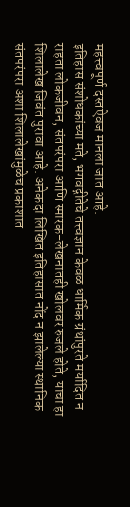महत्त्वपूर्ण दस्तऐवज मानला जात आहे.
इतिहास संशोधकांच्या मते, भगवद्गीतेचे तत्त्वज्ञान केवळ धार्मिक ग्रंथांपुरते मर्यादित न राहता लोकजीवन, संतपरंपरा आणि स्मारक-लेखनातही खोलवर रुजले होते, याचा हा शिलालेख जिवंत पुरावा आहे. अनेकदा लिखित इतिहासात नोंद न झालेल्या स्थानिक संतपरंपरा अशा शिलालेखांमुळेच प्रकाशात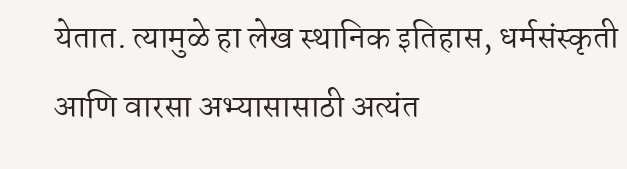येतात. त्यामुळे हा लेख स्थानिक इतिहास, धर्मसंस्कृती आणि वारसा अभ्यासासाठी अत्यंत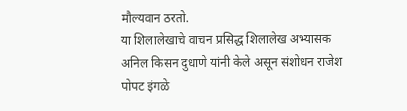मौल्यवान ठरतो.
या शिलालेखाचे वाचन प्रसिद्ध शिलालेख अभ्यासक अनिल किसन दुधाणे यांनी केले असून संशोधन राजेश पोपट इंगळे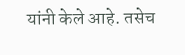यांनी केले आहे. तसेच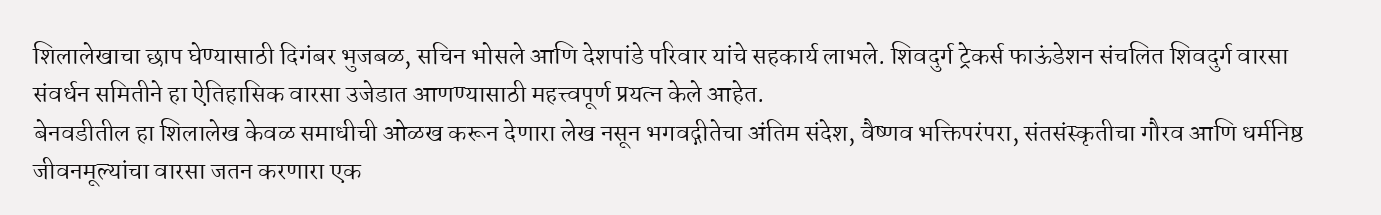शिलालेखाचा छाप घेण्यासाठी दिगंबर भुजबळ, सचिन भोसले आणि देशपांडे परिवार यांचे सहकार्य लाभले. शिवदुर्ग ट्रेकर्स फाऊंडेशन संचलित शिवदुर्ग वारसा संवर्धन समितीने हा ऐतिहासिक वारसा उजेडात आणण्यासाठी महत्त्वपूर्ण प्रयत्न केले आहेत.
बेनवडीतील हा शिलालेख केवळ समाधीची ओळख करून देणारा लेख नसून भगवद्गीतेचा अंतिम संदेश, वैष्णव भक्तिपरंपरा, संतसंस्कृतीचा गौरव आणि धर्मनिष्ठ जीवनमूल्यांचा वारसा जतन करणारा एक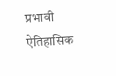प्रभावी ऐतिहासिक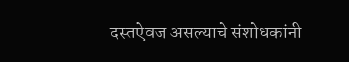दस्तऐवज असल्याचे संशोधकांनी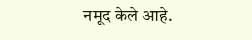नमूद केले आहे.